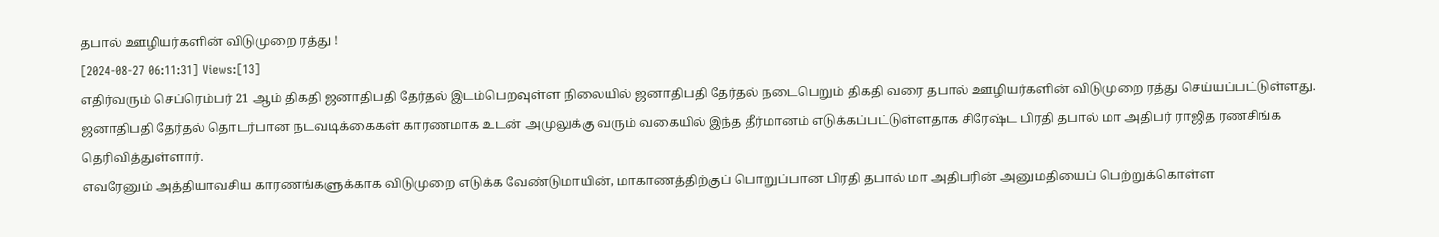தபால் ஊழியர்களின் விடுமுறை ரத்து !
[2024-08-27 06:11:31] Views:[13]
எதிர்வரும் செப்ரெம்பர் 21 ஆம் திகதி ஜனாதிபதி தேர்தல் இடம்பெறவுள்ள நிலையில் ஜனாதிபதி தேர்தல் நடைபெறும் திகதி வரை தபால் ஊழியர்களின் விடுமுறை ரத்து செய்யப்பட்டுள்ளது.
ஜனாதிபதி தேர்தல் தொடர்பான நடவடிக்கைகள் காரணமாக உடன் அமுலுக்கு வரும் வகையில் இந்த தீர்மானம் எடுக்கப்பட்டுள்ளதாக சிரேஷ்ட பிரதி தபால் மா அதிபர் ராஜித ரணசிங்க தெரிவித்துள்ளார்.
எவரேனும் அத்தியாவசிய காரணங்களுக்காக விடுமுறை எடுக்க வேண்டுமாயின், மாகாணத்திற்குப் பொறுப்பான பிரதி தபால் மா அதிபரின் அனுமதியைப் பெற்றுக்கொள்ள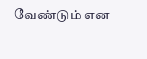வேண்டும் என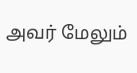அவர் மேலும்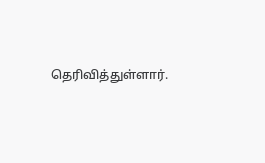தெரிவித்துள்ளார்.